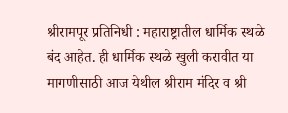श्रीरामपूर प्रतिनिधी : महाराष्ट्रातील धार्मिक स्थळे बंद आहेत. ही धार्मिक स्थळे खुली करावीत या मागणीसाठी आज येथील श्रीराम मंदिर व श्री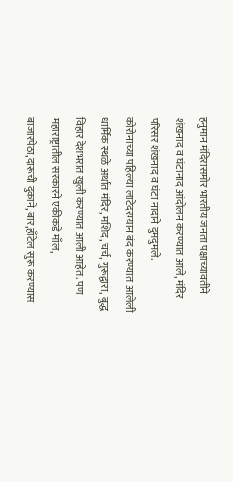हनुमान मंदिरासमोर भारतीय जनता पक्षाच्यावतीने शंखनाद व घंटानाद आंदोलन करण्यात आले, मंदिर परिसर शंखनाद व घंटा नादाने दुमदुमले.
कोरोनाच्या पहिल्या लाटेदरम्यान बंद करण्यात आलेली धार्मिक स्थळे अर्थात मंदिर, मशिद, चर्च, गुरूद्वारा, बुद्ध विहार देशभरात खुली करण्यात आली आहेत. पण महाराष्ट्रातील सरकारने एकीकडे माँल, बाजारपेठा,दारूची दुकाने, बार,हाँटेल सुरू करण्यास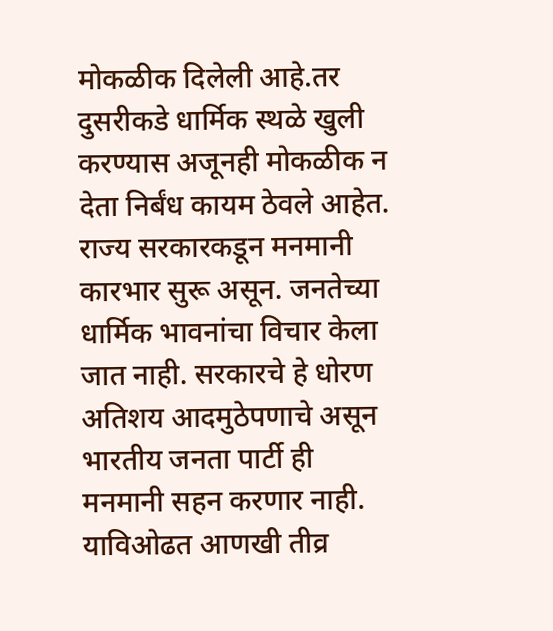मोकळीक दिलेली आहे.तर दुसरीकडे धार्मिक स्थळे खुली करण्यास अजूनही मोकळीक न देता निर्बंध कायम ठेवले आहेत.
राज्य सरकारकडून मनमानी कारभार सुरू असून. जनतेच्या धार्मिक भावनांचा विचार केला जात नाही. सरकारचे हे धोरण अतिशय आदमुठेपणाचे असून भारतीय जनता पार्टी ही मनमानी सहन करणार नाही. याविओढत आणखी तीव्र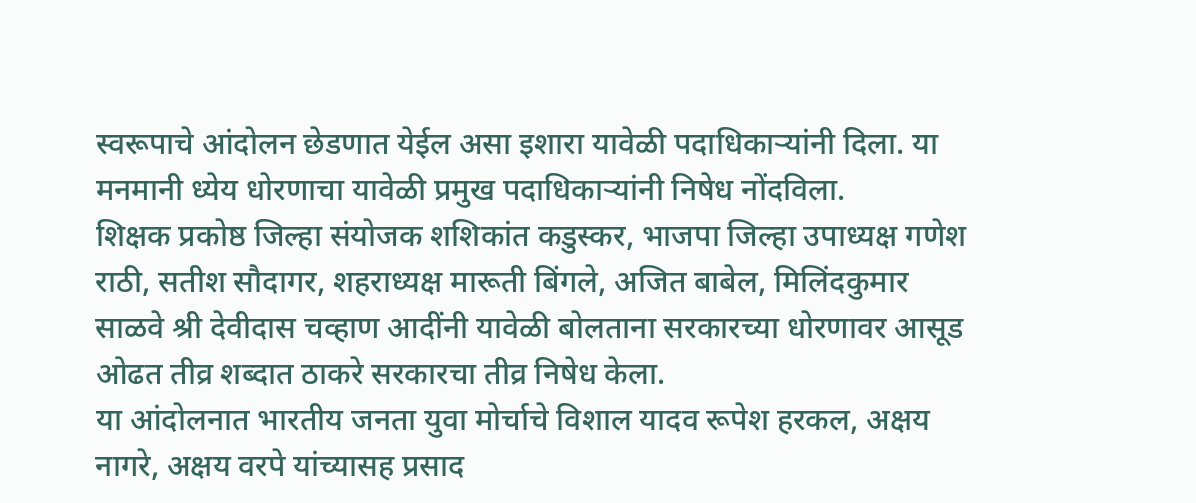स्वरूपाचे आंदोलन छेडणात येईल असा इशारा यावेळी पदाधिकाऱ्यांनी दिला. या मनमानी ध्येय धोरणाचा यावेळी प्रमुख पदाधिकाऱ्यांनी निषेध नोंदविला.
शिक्षक प्रकोष्ठ जिल्हा संयोजक शशिकांत कडुस्कर, भाजपा जिल्हा उपाध्यक्ष गणेश राठी, सतीश सौदागर, शहराध्यक्ष मारूती बिंगले, अजित बाबेल, मिलिंदकुमार साळवे श्री देवीदास चव्हाण आदींनी यावेळी बोलताना सरकारच्या धोरणावर आसूड ओढत तीव्र शब्दात ठाकरे सरकारचा तीव्र निषेध केला.
या आंदोलनात भारतीय जनता युवा मोर्चाचे विशाल यादव रूपेश हरकल, अक्षय नागरे, अक्षय वरपे यांच्यासह प्रसाद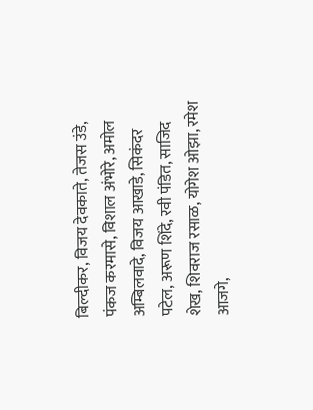बिल्दीकर, विजय देवकाते, तेजस उंडे, पंकज करमासे, विशाल अंभोरे, अमोल अम्बिलवादे, विजय आखाडे, सिकंदर पटेल, अरूण शिंदे, रवी पंडित, साजिद शेख, शिवराज रसाळ, योगेश ओझा, रमेश आजगे,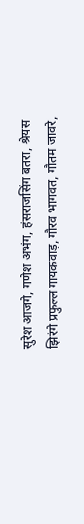सुरेश आजगे, गणेश अभंग, हंसराजसिंग बतरा, श्रेयस झिरंगे प्रफुल्ल गायकवाड़, गौरव भागवत, गौतम जावरे,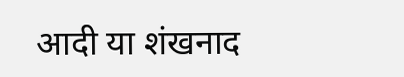आदी या शंखनाद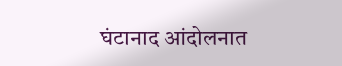घंटानाद आंदोलनात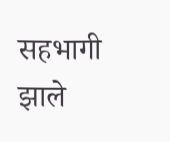सहभागी झाले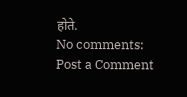होते.
No comments:
Post a Comment